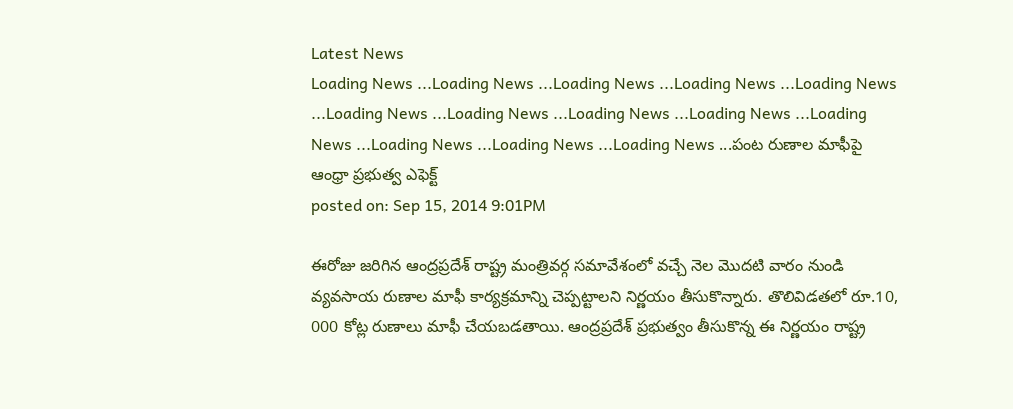Latest News
Loading News ...Loading News ...Loading News ...Loading News ...Loading News ...Loading News ...Loading News ...Loading News ...Loading News ...Loading News ...Loading News ...Loading News ...Loading News ...పంట రుణాల మాఫీపై ఆంధ్రా ప్రభుత్వ ఎఫెక్ట్
posted on: Sep 15, 2014 9:01PM

ఈరోజు జరిగిన ఆంద్రప్రదేశ్ రాష్ట్ర మంత్రివర్గ సమావేశంలో వచ్చే నెల మొదటి వారం నుండి వ్యవసాయ రుణాల మాఫీ కార్యక్రమాన్ని చెప్పట్టాలని నిర్ణయం తీసుకొన్నారు. తొలివిడతలో రూ.10, 000 కోట్ల రుణాలు మాఫీ చేయబడతాయి. ఆంద్రప్రదేశ్ ప్రభుత్వం తీసుకొన్న ఈ నిర్ణయం రాష్ట్ర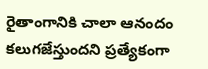రైతాంగానికి చాలా ఆనందం కలుగజేస్తుందని ప్రత్యేకంగా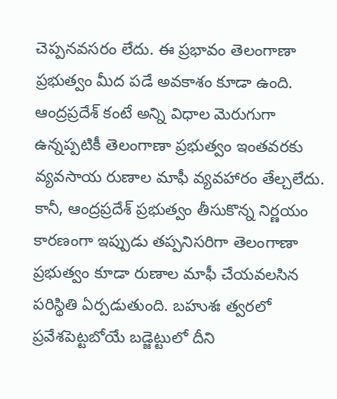చెప్పనవసరం లేదు. ఈ ప్రభావం తెలంగాణా ప్రభుత్వం మీద పడే అవకాశం కూడా ఉంది.
ఆంద్రప్రదేశ్ కంటే అన్ని విధాల మెరుగుగా ఉన్నప్పటికీ తెలంగాణా ప్రభుత్వం ఇంతవరకు వ్యవసాయ రుణాల మాఫీ వ్యవహారం తేల్చలేదు. కానీ, ఆంద్రప్రదేశ్ ప్రభుత్వం తీసుకొన్న నిర్ణయం కారణంగా ఇప్పుడు తప్పనిసరిగా తెలంగాణా ప్రభుత్వం కూడా రుణాల మాఫీ చేయవలసిన పరిస్థితి ఏర్పడుతుంది. బహుశః త్వరలో ప్రవేశపెట్టబోయే బడ్జెట్టులో దీని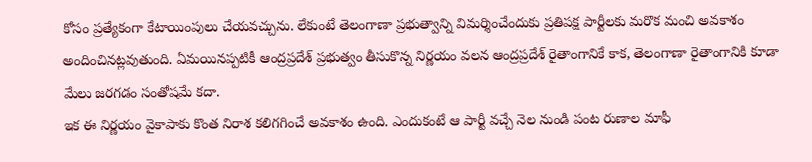కోసం ప్రత్యేకంగా కేటాయింపులు చేయవచ్చును. లేకుంటే తెలంగాణా ప్రభుత్వాన్ని విమర్శించేందుకు ప్రతిపక్ష పార్టీలకు మరొక మంచి అవకాశం అందించినట్లవుతుంది. ఏమయినప్పటికీ ఆంద్రప్రదేశ్ ప్రభుత్వం తీసుకొన్న నిర్ణయం వలన ఆంద్రప్రదేశ్ రైతాంగానికే కాక, తెలంగాణా రైతాంగానికి కూడా మేలు జరగడం సంతోషమే కదా.
ఇక ఈ నిర్ణయం వైకాపాకు కొంత నిరాశ కలిగగించే అవకాశం ఉంది. ఎందుకంటే ఆ పార్టీ వచ్చే నెల నుండి పంట రుణాల మాఫీ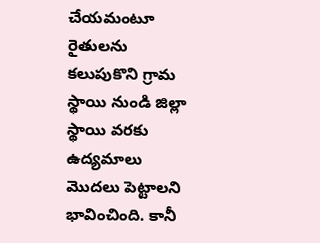చేయమంటూ రైతులను కలుపుకొని గ్రామ స్థాయి నుండి జిల్లా స్థాయి వరకు ఉద్యమాలు మొదలు పెట్టాలని భావించింది. కానీ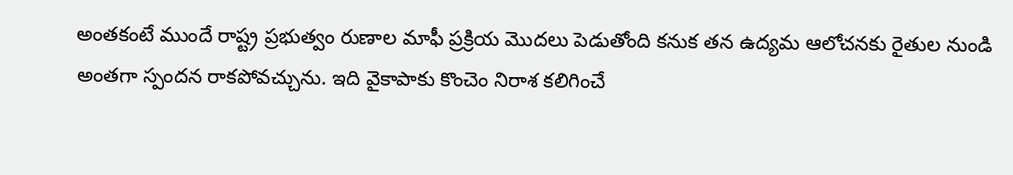అంతకంటే ముందే రాష్ట్ర ప్రభుత్వం రుణాల మాఫీ ప్రక్రియ మొదలు పెడుతోంది కనుక తన ఉద్యమ ఆలోచనకు రైతుల నుండి అంతగా స్పందన రాకపోవచ్చును. ఇది వైకాపాకు కొంచెం నిరాశ కలిగించే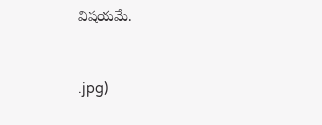విషయమే.



.jpg)